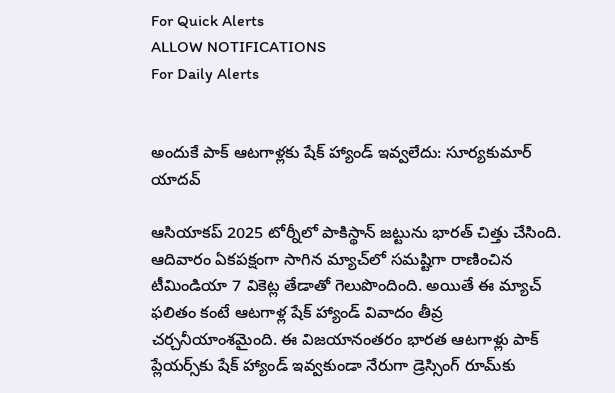For Quick Alerts
ALLOW NOTIFICATIONS
For Daily Alerts


అందుకే పాక్ ఆటగాళ్లకు షేక్ హ్యాండ్ ఇవ్వలేదు: సూర్యకుమార్ యాదవ్

ఆసియాకప్ 2025 టోర్నీలో పాకిస్థాన్ జట్టును భారత్ చిత్తు చేసింది. ఆదివారం ఏకపక్షంగా సాగిన మ్యాచ్‌లో సమష్టిగా రాణించిన టీమిండియా 7 వికెట్ల తేడాతో గెలుపొందింది. అయితే ఈ మ్యాచ్ ఫలితం కంటే ఆటగాళ్ల షేక్ హ్యాండ్ వివాదం తీవ్ర చర్చనీయాంశమైంది. ఈ విజయానంతరం భారత ఆటగాళ్లు పాక్ ప్లేయర్స్‌కు షేక్ హ్యాండ్ ఇవ్వకుండా నేరుగా డ్రెస్సింగ్ రూమ్‌కు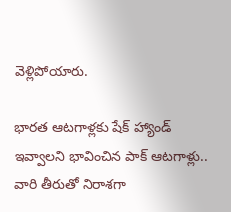వెళ్లిపోయారు.

భారత ఆటగాళ్లకు షేక్ హ్యాండ్ ఇవ్వాలని భావించిన పాక్ ఆటగాళ్లు.. వారి తీరుతో నిరాశగా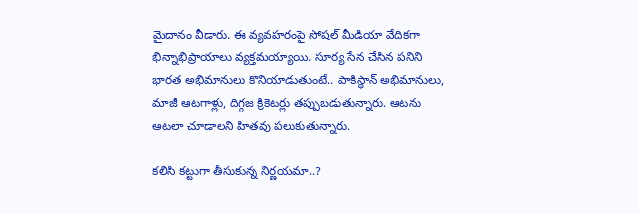మైదానం వీడారు. ఈ వ్యవహరంపై సోషల్ మీడియా వేదికగా భిన్నాభిప్రాయాలు వ్యక్తమయ్యాయి. సూర్య సేన చేసిన పనిని భారత అభిమానులు కొనియాడుతుంటే.. పాకిస్థాన్ అభిమానులు, మాజీ ఆటగాళ్లు, దిగ్గజ క్రికెటర్లు తప్పుబడుతున్నారు. ఆటను ఆటలా చూడాలని హితవు పలుకుతున్నారు.

కలిసి కట్టుగా తీసుకున్న నిర్ణయమా..?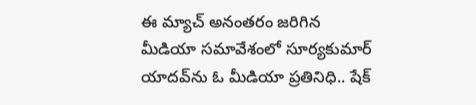ఈ మ్యాచ్‌ అనంతరం జరిగిన మీడియా సమావేశంలో సూర్యకుమార్ యాదవ్‌ను ఓ మీడియా ప్రతినిధి.. షేక్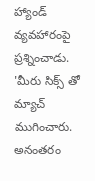హ్యాండ్ వ్యవహారంపై ప్రశ్నించాడు. 'మీరు సిక్స్ తో మ్యాచ్ ముగించారు. అనంతరం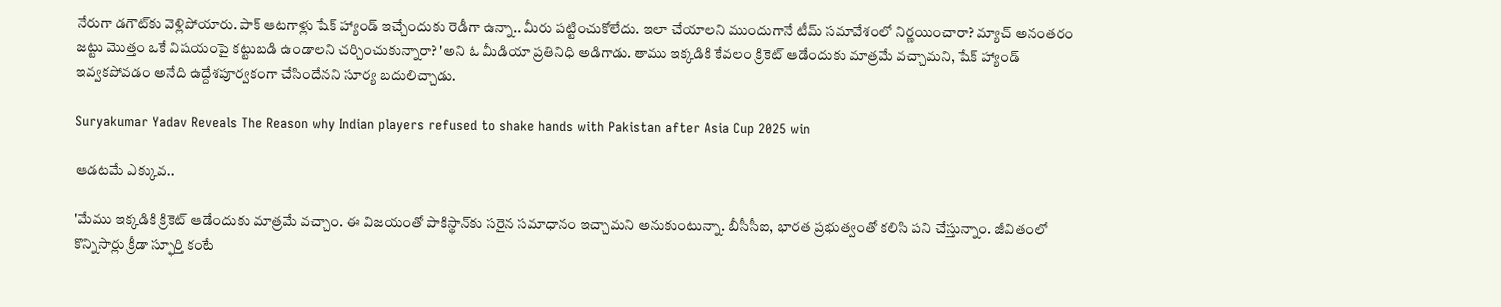నేరుగా డగౌట్‌కు వెళ్లిపోయారు. పాక్ ఆటగాళ్లు షేక్ హ్యాండ్ ఇచ్చేందుకు రెడీగా ఉన్నా.. మీరు పట్టించుకోలేదు. ఇలా చేయాలని ముందుగానే టీమ్ సమావేశంలో నిర్ణయించారా? మ్యాచ్ అనంతరం జట్టు మొత్తం ఒకే విషయంపై కట్టుబడి ఉండాలని చర్చించుకున్నారా? 'అని ఓ మీడియా ప్రతినిధి అడిగాడు. తాము ఇక్కడికి కేవలం క్రికెట్ ఆడేందుకు మాత్రమే వచ్చామని, షేక్ హ్యాండ్ ఇవ్వకపోవడం అనేది ఉద్దేశపూర్వకంగా చేసిందేనని సూర్య బదులిచ్చాడు.

Suryakumar Yadav Reveals The Reason why Indian players refused to shake hands with Pakistan after Asia Cup 2025 win

ఆడటమే ఎక్కువ..

'మేము ఇక్కడికి క్రికెట్ ఆడేందుకు మాత్రమే వచ్చాం. ఈ విజయంతో పాకిస్థాన్‌కు సరైన సమాధానం ఇచ్చామని అనుకుంటున్నా. బీసీసీఐ, భారత ప్రభుత్వంతో కలిసి పని చేస్తున్నాం. జీవితంలో కొన్నిసార్లు క్రీడా స్ఫూర్తి కంటే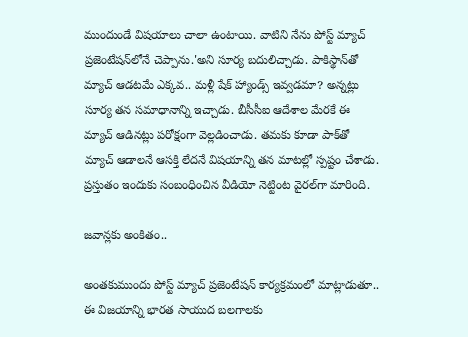ముందుండే విషయాలు చాలా ఉంటాయి. వాటిని నేను పోస్ట్ మ్యాచ్ ప్రజెంటేషన్‌లోనే చెప్పాను.'అని సూర్య బదులిచ్చాడు. పాకిస్థాన్‌తో మ్యాచ్ ఆడటమే ఎక్కవ.. మళ్లీ షేక్ హ్యాండ్స్ ఇవ్వడమా? అన్నట్లు సూర్య తన సమాధానాన్ని ఇచ్చాడు. బీసీసీఐ ఆదేశాల మేరకే ఈ మ్యాచ్ ఆడినట్లు పరోక్షంగా వెల్లడించాడు. తమకు కూడా పాక్‌తో మ్యాచ్ ఆడాలనే ఆసక్తి లేదనే విషయాన్ని తన మాటల్లో స్పష్టం చేశాడు. ప్రస్తుతం ఇందుకు సంబంధించిన వీడియో నెట్టింట వైరల్‌గా మారింది.

జవాన్లకు అంకితం..

అంతకుముందు పోస్ట్ మ్యాచ్ ప్రజెంటేషన్ కార్యక్రమంలో మాట్లాడుతూ.. ఈ విజయాన్ని భారత సాయుద బలగాలకు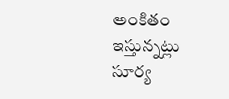అంకితం ఇస్తున్నట్లు సూర్య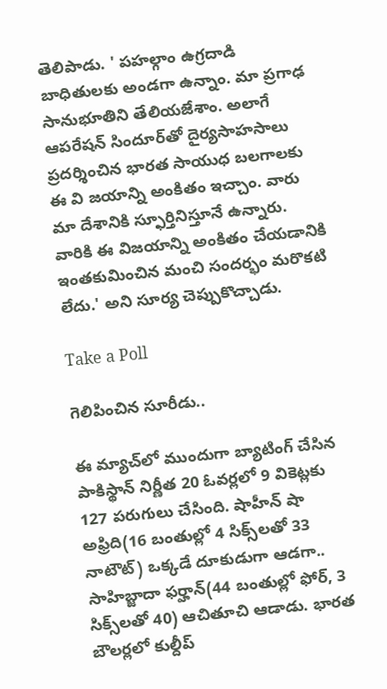తెలిపాడు. ' పహల్గాం ఉగ్రదాడి బాధితులకు అండగా ఉన్నాం. మా ప్రగాఢ సానుభూతిని తేలియజేశాం. అలాగే ఆపరేషన్ సిందూర్‌తో దైర్యసాహసాలు ప్రదర్శించిన భారత సాయుధ బలగాలకు ఈ వి జయాన్ని అంకితం ఇచ్చాం. వారు మా దేశానికి స్ఫూర్తినిస్తూనే ఉన్నారు. వారికి ఈ విజయాన్ని అంకితం చేయడానికి ఇంతకుమించిన మంచి సందర్భం మరొకటి లేదు.' అని సూర్య చెప్పుకొచ్చాడు.

Take a Poll

గెలిపించిన సూరీడు..

ఈ మ్యాచ్‌లో ముందుగా బ్యాటింగ్ చేసిన పాకిస్థాన్ నిర్ణీత 20 ఓవర్లలో 9 వికెట్లకు 127 పరుగులు చేసింది. షాహీన్ షా అఫ్రిది(16 బంతుల్లో 4 సిక్స్‌లతో 33 నాటౌట్) ఒక్కడే దూకుడుగా ఆడగా.. సాహిబ్జాదా ఫర్హాన్(44 బంతుల్లో ఫోర్, 3 సిక్స్‌లతో 40) ఆచితూచి ఆడాడు. భారత బౌలర్లలో కుల్దీప్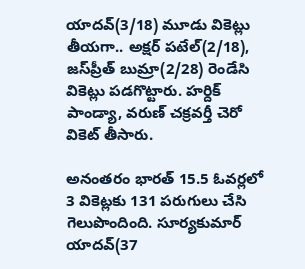యాదవ్(3/18) మూడు వికెట్లు తీయగా.. అక్షర్ పటేల్(2/18), జస్‌ప్రీత్ బుమ్రా(2/28) రెండేసి వికెట్లు పడగొట్టారు. హర్దిక్ పాండ్యా, వరుణ్ చక్రవర్తీ చెరో వికెట్ తీసారు.

అనంతరం భారత్ 15.5 ఓవర్లలో 3 వికెట్లకు 131 పరుగులు చేసి గెలుపొందింది. సూర్యకుమార్ యాదవ్(37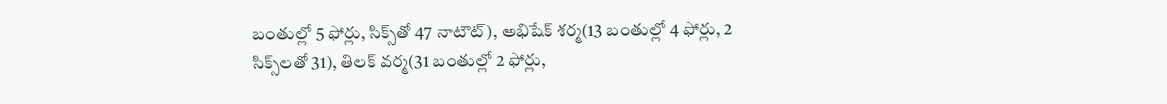బంతుల్లో 5 ఫోర్లు, సిక్స్‌తో 47 నాటౌట్), అభిషేక్ శర్మ(13 బంతుల్లో 4 ఫోర్లు, 2 సిక్స్‌లతో 31), తిలక్ వర్మ(31 బంతుల్లో 2 ఫోర్లు,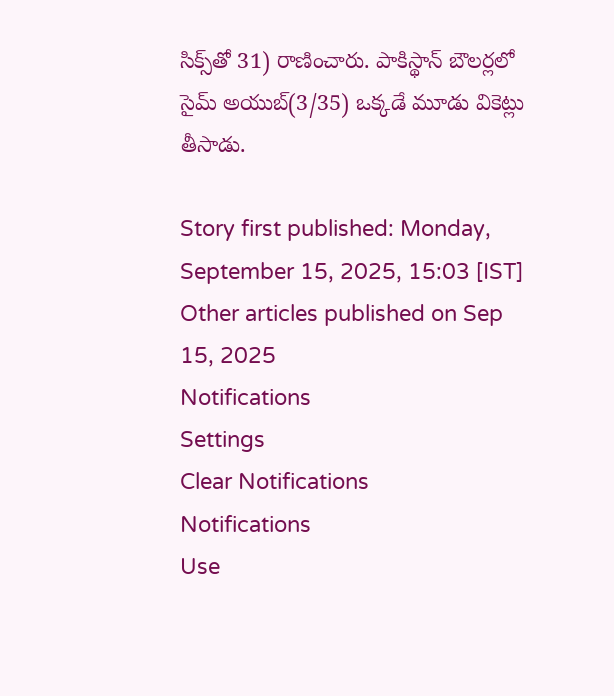సిక్స్‌తో 31) రాణించారు. పాకిస్థాన్ బౌలర్లలో సైమ్ అయుబ్(3/35) ఒక్కడే మూడు వికెట్లు తీసాడు.

Story first published: Monday, September 15, 2025, 15:03 [IST]
Other articles published on Sep 15, 2025
Notifications
Settings
Clear Notifications
Notifications
Use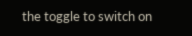the toggle to switch on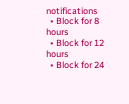notifications
  • Block for 8 hours
  • Block for 12 hours
  • Block for 24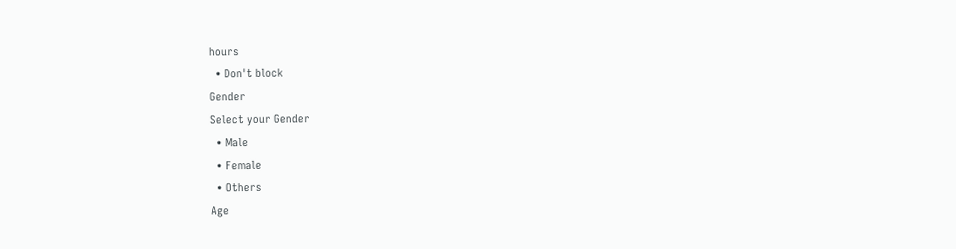hours
  • Don't block
Gender
Select your Gender
  • Male
  • Female
  • Others
Age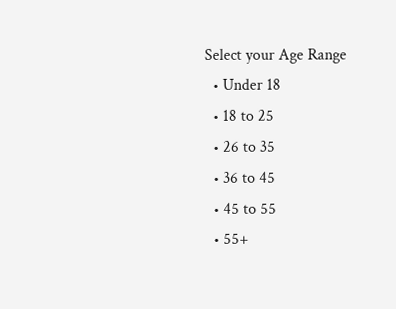Select your Age Range
  • Under 18
  • 18 to 25
  • 26 to 35
  • 36 to 45
  • 45 to 55
  • 55+